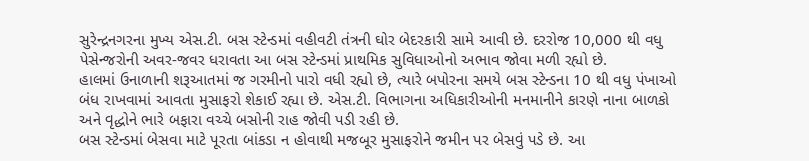સુરેન્દ્રનગરના મુખ્ય એસ.ટી. બસ સ્ટેન્ડમાં વહીવટી તંત્રની ઘોર બેદરકારી સામે આવી છે. દરરોજ 10,000 થી વધુ પેસેન્જરોની અવર-જવર ધરાવતા આ બસ સ્ટેન્ડમાં પ્રાથમિક સુવિધાઓનો અભાવ જોવા મળી રહ્યો છે.
હાલમાં ઉનાળાની શરૂઆતમાં જ ગરમીનો પારો વધી રહ્યો છે, ત્યારે બપોરના સમયે બસ સ્ટેન્ડના 10 થી વધુ પંખાઓ બંધ રાખવામાં આવતા મુસાફરો શેકાઈ રહ્યા છે. એસ.ટી. વિભાગના અધિકારીઓની મનમાનીને કારણે નાના બાળકો અને વૃદ્ધોને ભારે બફારા વચ્ચે બસોની રાહ જોવી પડી રહી છે.
બસ સ્ટેન્ડમાં બેસવા માટે પૂરતા બાંકડા ન હોવાથી મજબૂર મુસાફરોને જમીન પર બેસવું પડે છે. આ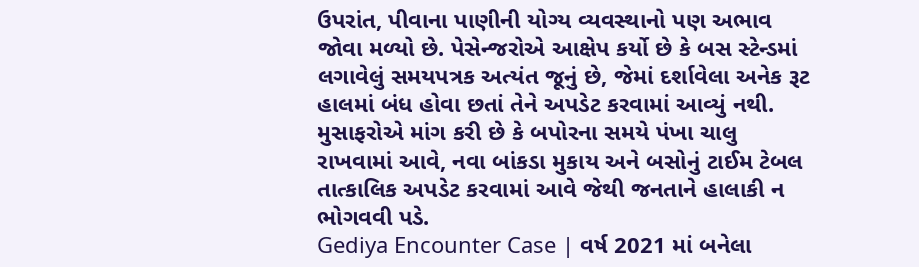ઉપરાંત, પીવાના પાણીની યોગ્ય વ્યવસ્થાનો પણ અભાવ જોવા મળ્યો છે. પેસેન્જરોએ આક્ષેપ કર્યો છે કે બસ સ્ટેન્ડમાં લગાવેલું સમયપત્રક અત્યંત જૂનું છે, જેમાં દર્શાવેલા અનેક રૂટ હાલમાં બંધ હોવા છતાં તેને અપડેટ કરવામાં આવ્યું નથી. મુસાફરોએ માંગ કરી છે કે બપોરના સમયે પંખા ચાલુ રાખવામાં આવે, નવા બાંકડા મુકાય અને બસોનું ટાઈમ ટેબલ તાત્કાલિક અપડેટ કરવામાં આવે જેથી જનતાને હાલાકી ન ભોગવવી પડે.
Gediya Encounter Case | વર્ષ 2021 માં બનેલા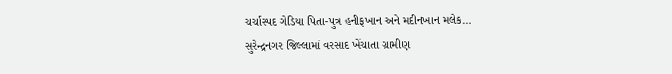ચર્ચાસ્પદ ગેડિયા પિતા-પુત્ર હનીફખાન અને મદીનખાન મલેક…
સુરેન્દ્રનગર જિલ્લામાં વરસાદ ખેંચાતા ગ્રામીણ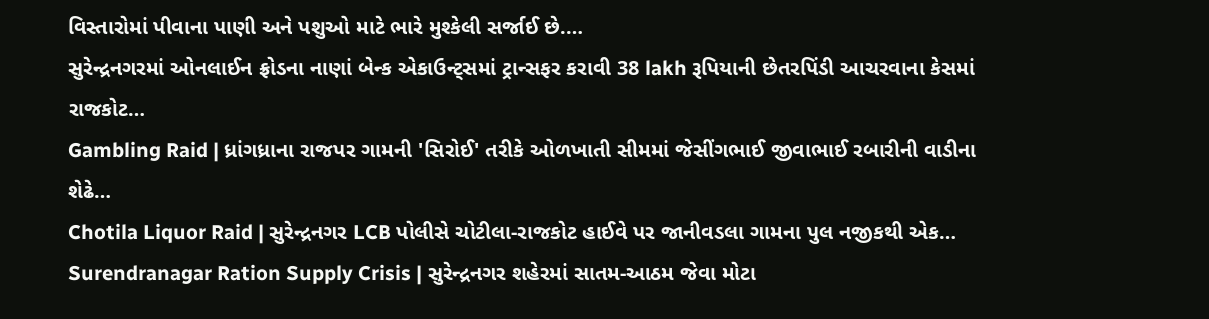વિસ્તારોમાં પીવાના પાણી અને પશુઓ માટે ભારે મુશ્કેલી સર્જાઈ છે.…
સુરેન્દ્રનગરમાં ઓનલાઈન ફ્રોડના નાણાં બેન્ક એકાઉન્ટ્સમાં ટ્રાન્સફર કરાવી 38 lakh રૂપિયાની છેતરપિંડી આચરવાના કેસમાં રાજકોટ…
Gambling Raid | ધ્રાંગધ્રાના રાજપર ગામની 'સિરોઈ' તરીકે ઓળખાતી સીમમાં જેસીંગભાઈ જીવાભાઈ રબારીની વાડીના શેઢે…
Chotila Liquor Raid | સુરેન્દ્રનગર LCB પોલીસે ચોટીલા-રાજકોટ હાઈવે પર જાનીવડલા ગામના પુલ નજીકથી એક…
Surendranagar Ration Supply Crisis | સુરેન્દ્રનગર શહેરમાં સાતમ-આઠમ જેવા મોટા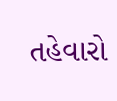તહેવારો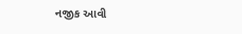નજીક આવી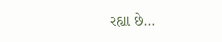રહ્યા છે…